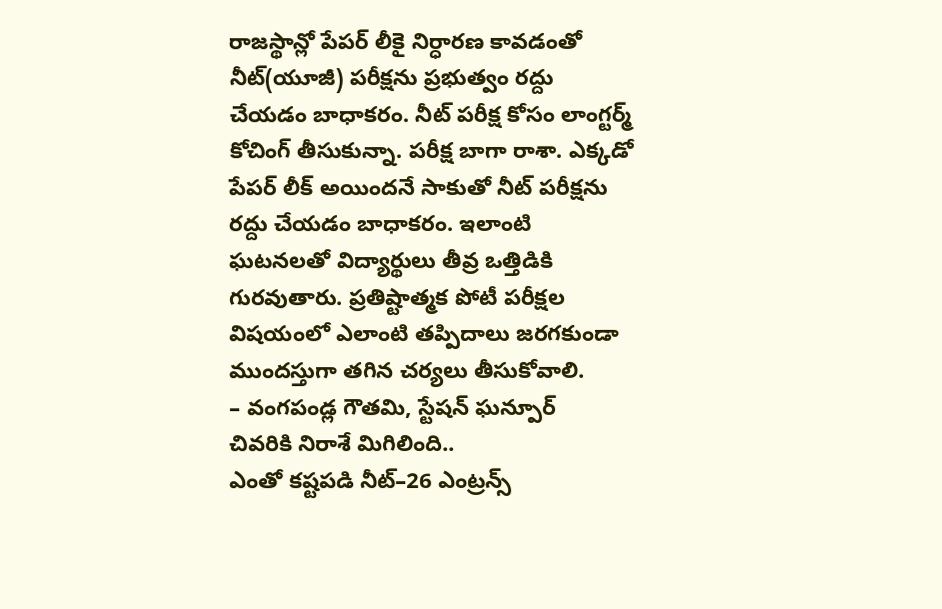రాజస్థాన్లో పేపర్ లీకై నిర్ధారణ కావడంతో నీట్(యూజీ) పరీక్షను ప్రభుత్వం రద్దు చేయడం బాధాకరం. నీట్ పరీక్ష కోసం లాంగ్టర్మ్ కోచింగ్ తీసుకున్నా. పరీక్ష బాగా రాశా. ఎక్కడో పేపర్ లీక్ అయిందనే సాకుతో నీట్ పరీక్షను రద్దు చేయడం బాధాకరం. ఇలాంటి ఘటనలతో విద్యార్థులు తీవ్ర ఒత్తిడికి గురవుతారు. ప్రతిష్టాత్మక పోటీ పరీక్షల విషయంలో ఎలాంటి తప్పిదాలు జరగకుండా ముందస్తుగా తగిన చర్యలు తీసుకోవాలి.
– వంగపండ్ల గౌతమి, స్టేషన్ ఘన్పూర్
చివరికి నిరాశే మిగిలింది..
ఎంతో కష్టపడి నీట్–26 ఎంట్రన్స్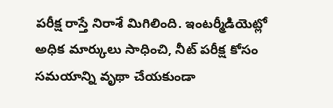పరీక్ష రాస్తే నిరాశే మిగిలింది. ఇంటర్మీడియెట్లో అధిక మార్కులు సాధించి, నీట్ పరీక్ష కోసం సమయాన్ని వృథా చేయకుండా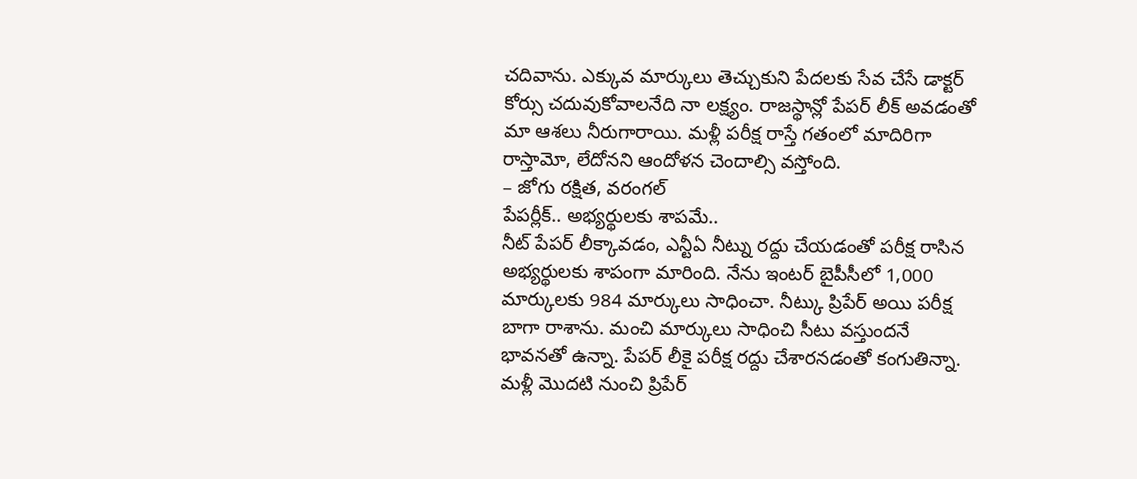చదివాను. ఎక్కువ మార్కులు తెచ్చుకుని పేదలకు సేవ చేసే డాక్టర్ కోర్సు చదువుకోవాలనేది నా లక్ష్యం. రాజస్థాన్లో పేపర్ లీక్ అవడంతో మా ఆశలు నీరుగారాయి. మళ్లీ పరీక్ష రాస్తే గతంలో మాదిరిగా రాస్తామో, లేదోనని ఆందోళన చెందాల్సి వస్తోంది.
– జోగు రక్షిత, వరంగల్
పేపర్లీక్.. అభ్యర్థులకు శాపమే..
నీట్ పేపర్ లీక్కావడం, ఎన్టీఏ నీట్ను రద్దు చేయడంతో పరీక్ష రాసిన అభ్యర్థులకు శాపంగా మారింది. నేను ఇంటర్ బైపీసీలో 1,000 మార్కులకు 984 మార్కులు సాధించా. నీట్కు ప్రిపేర్ అయి పరీక్ష బాగా రాశాను. మంచి మార్కులు సాధించి సీటు వస్తుందనే భావనతో ఉన్నా. పేపర్ లీకై పరీక్ష రద్దు చేశారనడంతో కంగుతిన్నా. మళ్లీ మొదటి నుంచి ప్రిపేర్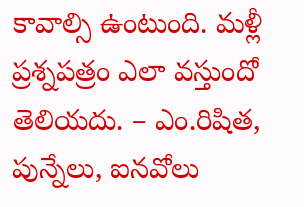కావాల్సి ఉంటుంది. మళ్లీ ప్రశ్నపత్రం ఎలా వస్తుందో తెలియదు. – ఎం.రిషిత, పున్నేలు, ఐనవోలు